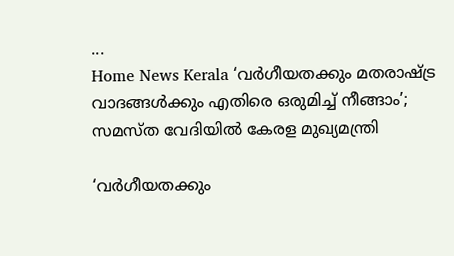...
Home News Kerala ‘വര്‍ഗീയതക്കും മതരാഷ്ട്ര വാദങ്ങള്‍ക്കും എതിരെ ഒരുമിച്ച് നീങ്ങാം’; സമസ്‌ത വേദിയില്‍ കേരള മുഖ്യമന്ത്രി

‘വര്‍ഗീയതക്കും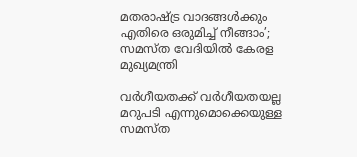മതരാഷ്ട്ര വാദങ്ങള്‍ക്കും എതിരെ ഒരുമിച്ച് നീങ്ങാം’; സമസ്‌ത വേദിയില്‍ കേരള മുഖ്യമന്ത്രി

വര്‍ഗീയതക്ക് വര്‍ഗീയതയല്ല മറുപടി എന്നുമൊക്കെയുള്ള സമസ്ത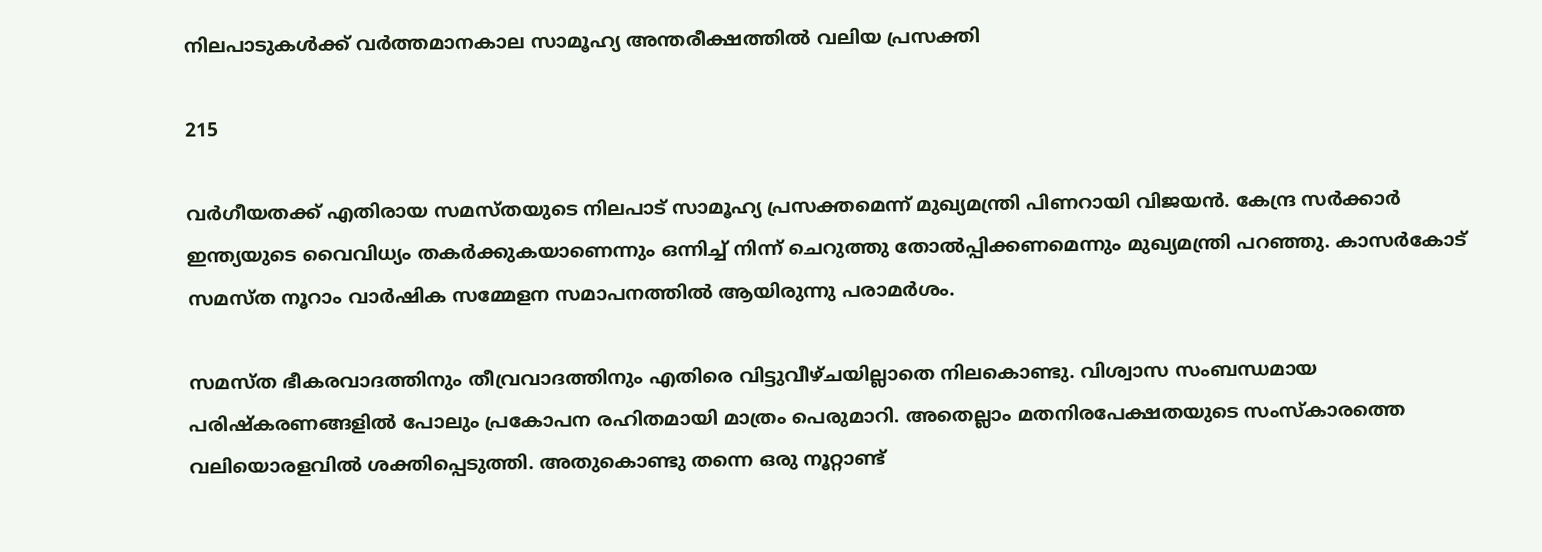നിലപാടുകള്‍ക്ക് വര്‍ത്തമാനകാല സാമൂഹ്യ അന്തരീക്ഷത്തില്‍ വലിയ പ്രസക്തി

215

വര്‍ഗീയതക്ക് എതിരായ സമസ്തയുടെ നിലപാട് സാമൂഹ്യ പ്രസക്തമെന്ന് മുഖ്യമന്ത്രി പിണറായി വിജയന്‍. കേന്ദ്ര സര്‍ക്കാര്‍ ഇന്ത്യയുടെ വൈവിധ്യം തകര്‍ക്കുകയാണെന്നും ഒന്നിച്ച് നിന്ന് ചെറുത്തു തോല്‍പ്പിക്കണമെന്നും മുഖ്യമന്ത്രി പറഞ്ഞു. കാസര്‍കോട് സമസ്ത നൂറാം വാര്‍ഷിക സമ്മേളന സമാപനത്തിൽ ആയിരുന്നു പരാമര്‍ശം.

സമസ്ത ഭീകരവാദത്തിനും തീവ്രവാദത്തിനും എതിരെ വിട്ടുവീഴ്‌ചയില്ലാതെ നിലകൊണ്ടു. വിശ്വാസ സംബന്ധമായ പരിഷ്‌കരണങ്ങളില്‍ പോലും പ്രകോപന രഹിതമായി മാത്രം പെരുമാറി. അതെല്ലാം മതനിരപേക്ഷതയുടെ സംസ്‌കാരത്തെ വലിയൊരളവില്‍ ശക്തിപ്പെടുത്തി. അതുകൊണ്ടു തന്നെ ഒരു നൂറ്റാണ്ട്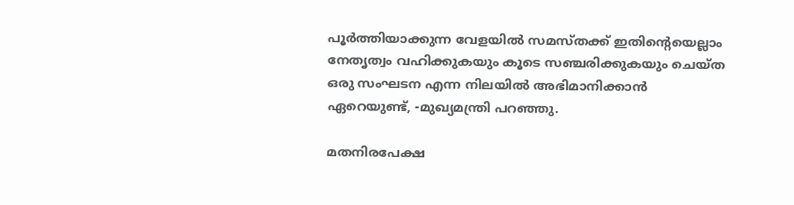പൂര്‍ത്തിയാക്കുന്ന വേളയില്‍ സമസ്തക്ക് ഇതിൻ്റെയെല്ലാം നേതൃത്വം വഹിക്കുകയും കൂടെ സഞ്ചരിക്കുകയും ചെയ്‌ത ഒരു സംഘടന എന്ന നിലയില്‍ അഭിമാനിക്കാന്‍ ഏറെയുണ്ട്, -മുഖ്യമന്ത്രി പറഞ്ഞു.

മതനിരപേക്ഷ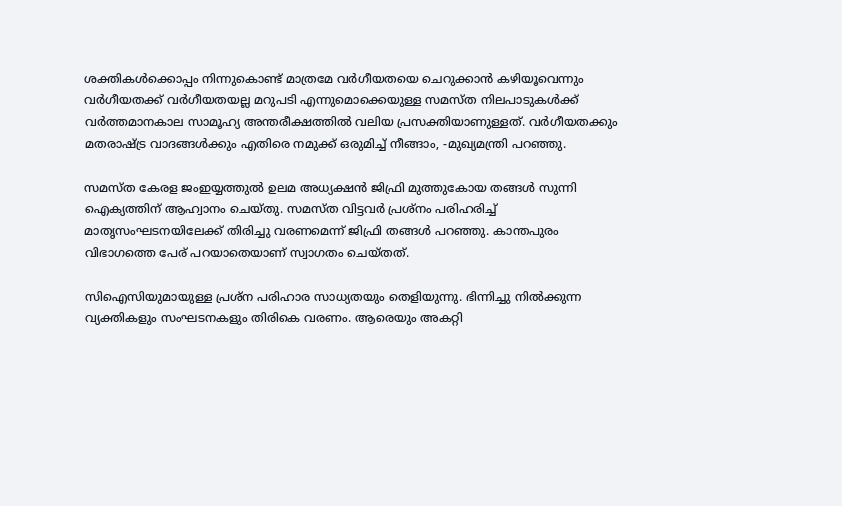ശക്തികള്‍ക്കൊപ്പം നിന്നുകൊണ്ട് മാത്രമേ വര്‍ഗീയതയെ ചെറുക്കാന്‍ കഴിയൂവെന്നും വര്‍ഗീയതക്ക് വര്‍ഗീയതയല്ല മറുപടി എന്നുമൊക്കെയുള്ള സമസ്ത നിലപാടുകള്‍ക്ക് വര്‍ത്തമാനകാല സാമൂഹ്യ അന്തരീക്ഷത്തില്‍ വലിയ പ്രസക്തിയാണുള്ളത്. വര്‍ഗീയതക്കും മതരാഷ്ട്ര വാദങ്ങള്‍ക്കും എതിരെ നമുക്ക് ഒരുമിച്ച് നീങ്ങാം, -മുഖ്യമന്ത്രി പറഞ്ഞു.

സമസ്ത കേരള ജംഇയ്യത്തുല്‍ ഉലമ അധ്യക്ഷന്‍ ജിഫ്രി മുത്തുകോയ തങ്ങള്‍ സുന്നി ഐക്യത്തിന് ആഹ്വാനം ചെയ്‌തു. സമസ്ത വിട്ടവര്‍ പ്രശ്‌നം പരിഹരിച്ച് മാതൃസംഘടനയിലേക്ക് തിരിച്ചു വരണമെന്ന് ജിഫ്രി തങ്ങള്‍ പറഞ്ഞു. കാന്തപുരം വിഭാഗത്തെ പേര് പറയാതെയാണ് സ്വാഗതം ചെയ്‌തത്.

സിഐസിയുമായുള്ള പ്രശ്‌ന പരിഹാര സാധ്യതയും തെളിയുന്നു. ഭിന്നിച്ചു നില്‍ക്കുന്ന വ്യക്തികളും സംഘടനകളും തിരികെ വരണം. ആരെയും അകറ്റി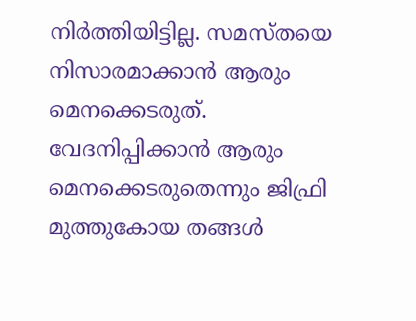നിര്‍ത്തിയിട്ടില്ല. സമസ്തയെ നിസാരമാക്കാന്‍ ആരും മെനക്കെടരുത്. വേദനിപ്പിക്കാന്‍ ആരും മെനക്കെടരുതെന്നും ജിഫ്രി മുത്തുകോയ തങ്ങള്‍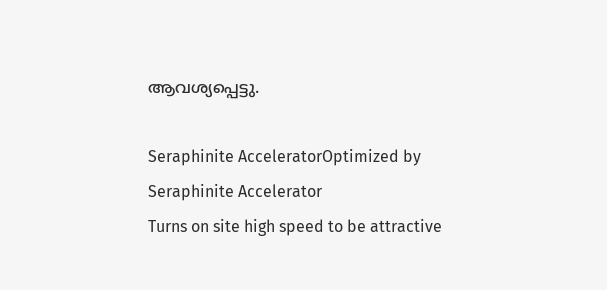ആവശ്യപ്പെട്ടു.

Seraphinite AcceleratorOptimized by Seraphinite Accelerator
Turns on site high speed to be attractive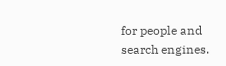for people and search engines.